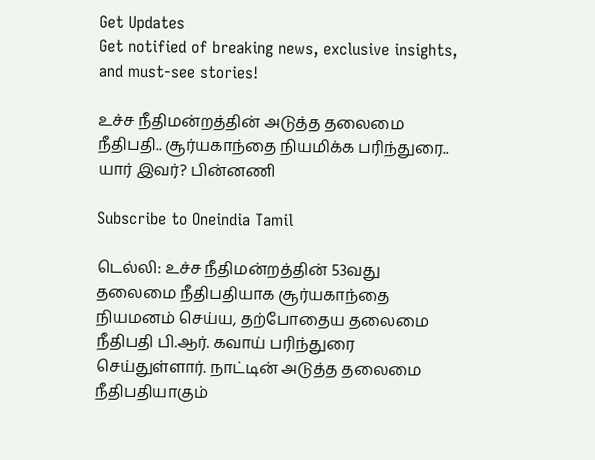Get Updates
Get notified of breaking news, exclusive insights, and must-see stories!

உச்ச நீதிமன்றத்தின் அடுத்த தலைமை நீதிபதி.. சூர்யகாந்தை நியமிக்க பரிந்துரை.. யார் இவர்? பின்னணி

Subscribe to Oneindia Tamil

டெல்லி: உச்ச நீதிமன்றத்தின் 53வது தலைமை நீதிபதியாக சூர்யகாந்தை நியமனம் செய்ய, தற்போதைய தலைமை நீதிபதி பி.ஆர். கவாய் பரிந்துரை செய்துள்ளார். நாட்டின் அடுத்த தலைமை நீதிபதியாகும்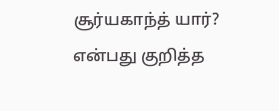சூர்யகாந்த் யார்? என்பது குறித்த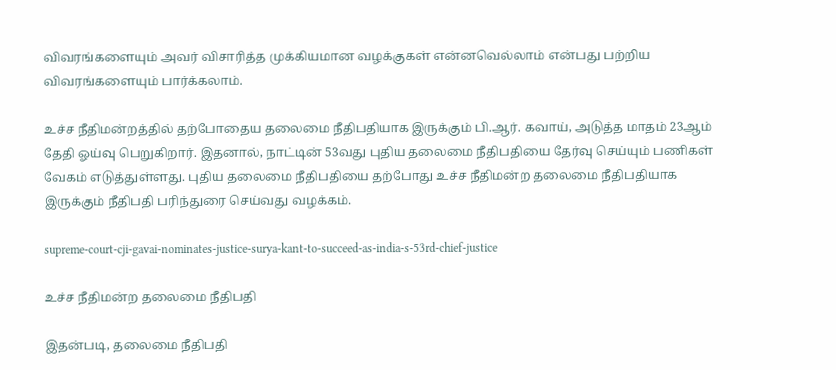விவரங்களையும் அவர் விசாரித்த முக்கியமான வழக்குகள் என்னவெல்லாம் என்பது பற்றிய விவரங்களையும் பார்க்கலாம்.

உச்ச நீதிமன்றத்தில் தற்போதைய தலைமை நீதிபதியாக இருக்கும் பி.ஆர். கவாய், அடுத்த மாதம் 23ஆம் தேதி ஓய்வு பெறுகிறார். இதனால், நாட்டின் 53வது புதிய தலைமை நீதிபதியை தேர்வு செய்யும் பணிகள் வேகம் எடுத்துள்ளது. புதிய தலைமை நீதிபதியை தற்போது உச்ச நீதிமன்ற தலைமை நீதிபதியாக இருக்கும் நீதிபதி பரிந்துரை செய்வது வழக்கம்.

supreme-court-cji-gavai-nominates-justice-surya-kant-to-succeed-as-india-s-53rd-chief-justice

உச்ச நீதிமன்ற தலைமை நீதிபதி

இதன்படி, தலைமை நீதிபதி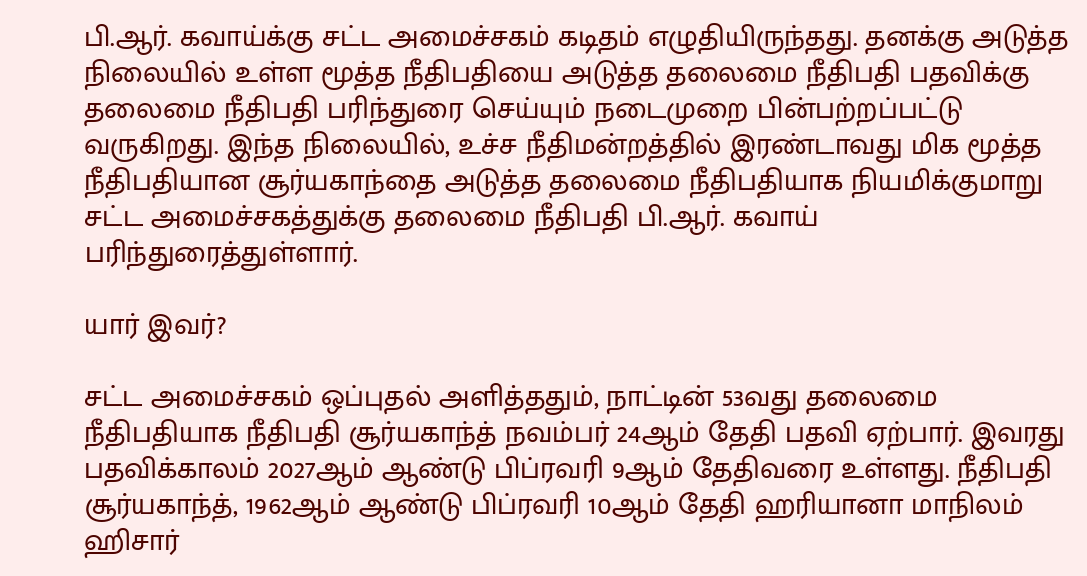பி.ஆர். கவாய்க்கு சட்ட அமைச்சகம் கடிதம் எழுதியிருந்தது. தனக்கு அடுத்த நிலையில் உள்ள மூத்த நீதிபதியை அடுத்த தலைமை நீதிபதி பதவிக்கு தலைமை நீதிபதி பரிந்துரை செய்யும் நடைமுறை பின்பற்றப்பட்டு வருகிறது. இந்த நிலையில், உச்ச நீதிமன்றத்தில் இரண்டாவது மிக மூத்த நீதிபதியான சூர்யகாந்தை அடுத்த தலைமை நீதிபதியாக நியமிக்குமாறு சட்ட அமைச்சகத்துக்கு தலைமை நீதிபதி பி.ஆர். கவாய் பரிந்துரைத்துள்ளார்.

யார் இவர்?

சட்ட அமைச்சகம் ஒப்புதல் அளித்ததும், நாட்டின் 53வது தலைமை நீதிபதியாக நீதிபதி சூர்யகாந்த் நவம்பர் 24ஆம் தேதி பதவி ஏற்பார். இவரது பதவிக்காலம் 2027ஆம் ஆண்டு பிப்ரவரி 9ஆம் தேதிவரை உள்ளது. நீதிபதி சூர்யகாந்த், 1962ஆம் ஆண்டு பிப்ரவரி 10ஆம் தேதி ஹரியானா மாநிலம் ஹிசார்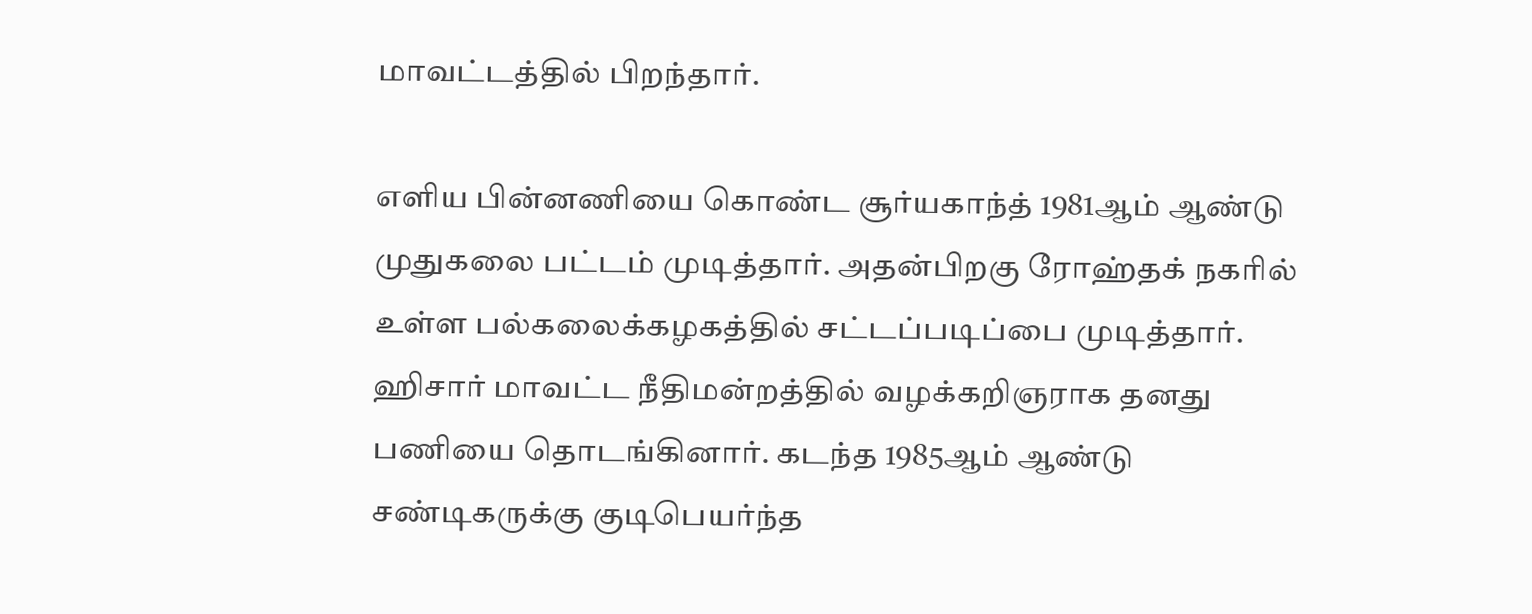மாவட்டத்தில் பிறந்தார்.

எளிய பின்னணியை கொண்ட சூர்யகாந்த் 1981ஆம் ஆண்டு முதுகலை பட்டம் முடித்தார். அதன்பிறகு ரோஹ்தக் நகரில் உள்ள பல்கலைக்கழகத்தில் சட்டப்படிப்பை முடித்தார். ஹிசார் மாவட்ட நீதிமன்றத்தில் வழக்கறிஞராக தனது பணியை தொடங்கினார். கடந்த 1985ஆம் ஆண்டு சண்டிகருக்கு குடிபெயர்ந்த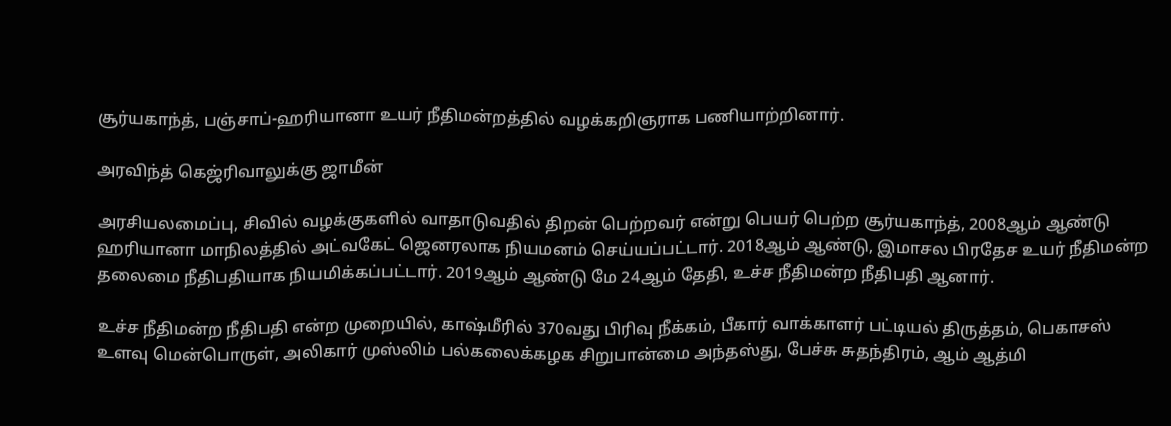சூர்யகாந்த், பஞ்சாப்-ஹரியானா உயர் நீதிமன்றத்தில் வழக்கறிஞராக பணியாற்றினார்.

அரவிந்த் கெஜ்ரிவாலுக்கு ஜாமீன்

அரசியலமைப்பு, சிவில் வழக்குகளில் வாதாடுவதில் திறன் பெற்றவர் என்று பெயர் பெற்ற சூர்யகாந்த், 2008ஆம் ஆண்டு ஹரியானா மாநிலத்தில் அட்வகேட் ஜெனரலாக நியமனம் செய்யப்பட்டார். 2018ஆம் ஆண்டு, இமாசல பிரதேச உயர் நீதிமன்ற தலைமை நீதிபதியாக நியமிக்கப்பட்டார். 2019ஆம் ஆண்டு மே 24ஆம் தேதி, உச்ச நீதிமன்ற நீதிபதி ஆனார்.

உச்ச நீதிமன்ற நீதிபதி என்ற முறையில், காஷ்மீரில் 370வது பிரிவு நீக்கம், பீகார் வாக்காளர் பட்டியல் திருத்தம், பெகாசஸ் உளவு மென்பொருள், அலிகார் முஸ்லிம் பல்கலைக்கழக சிறுபான்மை அந்தஸ்து, பேச்சு சுதந்திரம், ஆம் ஆத்மி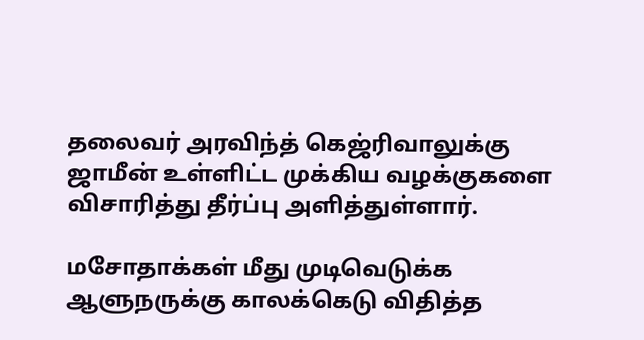தலைவர் அரவிந்த் கெஜ்ரிவாலுக்கு ஜாமீன் உள்ளிட்ட முக்கிய வழக்குகளை விசாரித்து தீர்ப்பு அளித்துள்ளார்.

மசோதாக்கள் மீது முடிவெடுக்க ஆளுநருக்கு காலக்கெடு விதித்த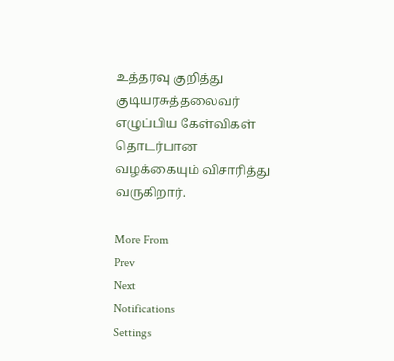உத்தரவு குறித்து குடியரசுத்தலைவர் எழுப்பிய கேள்விகள் தொடர்பான வழக்கையும் விசாரித்து வருகிறார்.

More From
Prev
Next
Notifications
Settings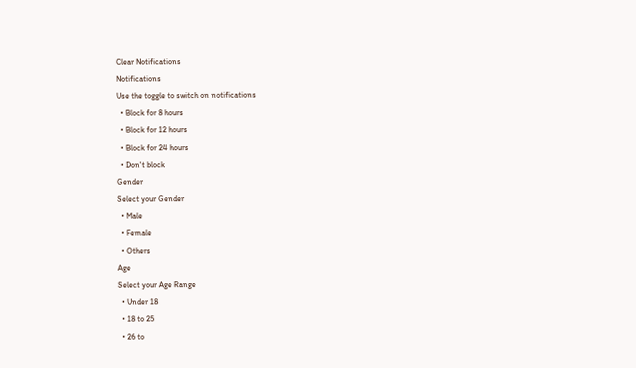Clear Notifications
Notifications
Use the toggle to switch on notifications
  • Block for 8 hours
  • Block for 12 hours
  • Block for 24 hours
  • Don't block
Gender
Select your Gender
  • Male
  • Female
  • Others
Age
Select your Age Range
  • Under 18
  • 18 to 25
  • 26 to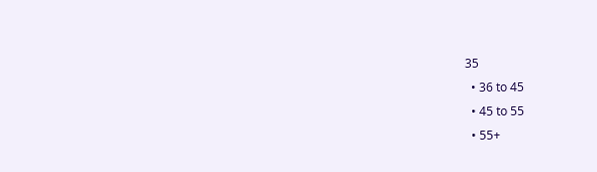35
  • 36 to 45
  • 45 to 55
  • 55+